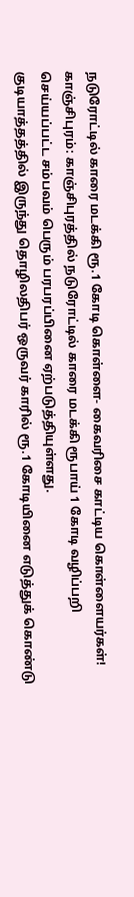நடுரோட்டில் காரை மடக்கி ரூ.1 கோடி கொள்ளை- கைவரிசை காட்டிய கொள்ளையர்கள்!
காஞ்சிபுரம்: காஞ்சிபுரத்தில் நடுரோட்டில் காரை மடக்கி ரூபாய் 1 கோடி வழிப்பறி செய்யப்பட்ட சம்பவம் பெரும் பரபரப்பினை ஏற்படுத்தியுள்ளது.
குடியாத்தத்தில் இருந்து தொழிலதிபர் ஒருவர் காரில் ரூ.1 கோடியினை எடுத்துக் கொண்டு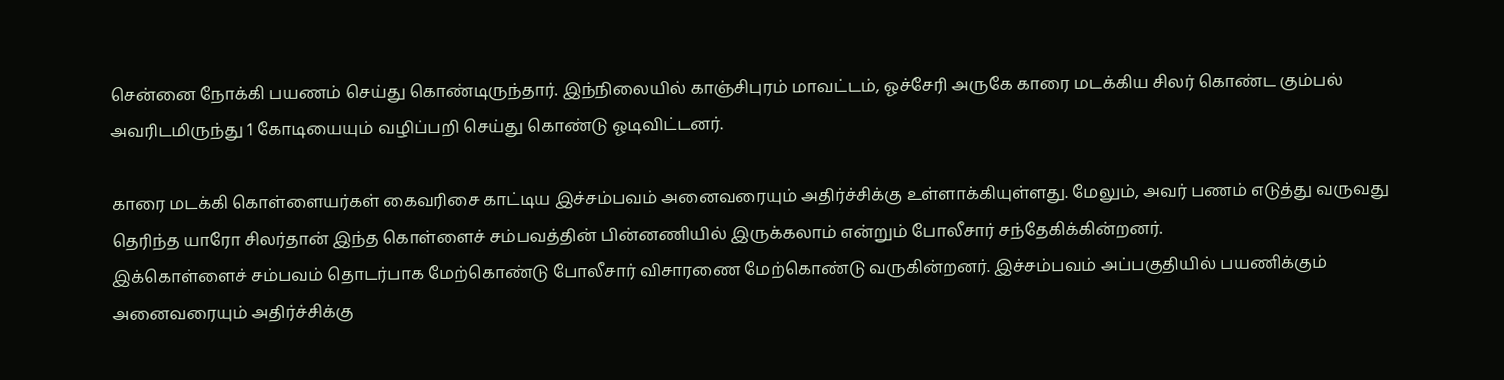சென்னை நோக்கி பயணம் செய்து கொண்டிருந்தார். இந்நிலையில் காஞ்சிபுரம் மாவட்டம், ஓச்சேரி அருகே காரை மடக்கிய சிலர் கொண்ட கும்பல் அவரிடமிருந்து 1 கோடியையும் வழிப்பறி செய்து கொண்டு ஓடிவிட்டனர்.

காரை மடக்கி கொள்ளையர்கள் கைவரிசை காட்டிய இச்சம்பவம் அனைவரையும் அதிர்ச்சிக்கு உள்ளாக்கியுள்ளது. மேலும், அவர் பணம் எடுத்து வருவது தெரிந்த யாரோ சிலர்தான் இந்த கொள்ளைச் சம்பவத்தின் பின்னணியில் இருக்கலாம் என்றும் போலீசார் சந்தேகிக்கின்றனர்.
இக்கொள்ளைச் சம்பவம் தொடர்பாக மேற்கொண்டு போலீசார் விசாரணை மேற்கொண்டு வருகின்றனர். இச்சம்பவம் அப்பகுதியில் பயணிக்கும் அனைவரையும் அதிர்ச்சிக்கு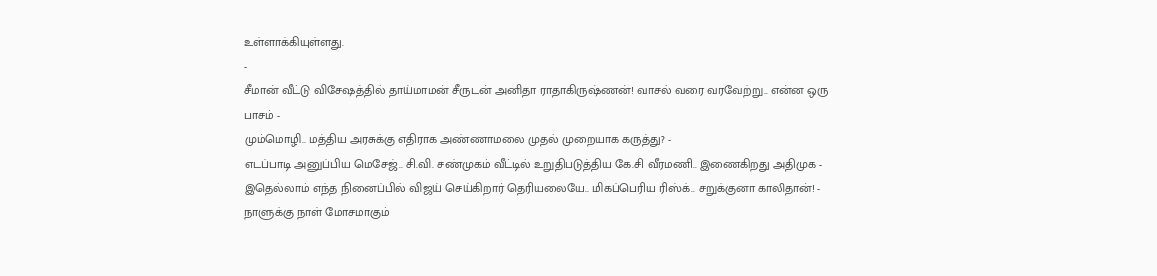உள்ளாக்கியுள்ளது.
-
சீமான் வீட்டு விசேஷத்தில் தாய்மாமன் சீருடன் அனிதா ராதாகிருஷ்ணன்! வாசல் வரை வரவேற்று.. என்ன ஒரு பாசம் -
மும்மொழி.. மத்திய அரசுக்கு எதிராக அண்ணாமலை முதல் முறையாக கருத்து? -
எடப்பாடி அனுப்பிய மெசேஜ்.. சி.வி. சண்முகம் வீட்டில் உறுதிபடுத்திய கே.சி வீரமணி.. இணைகிறது அதிமுக -
இதெல்லாம் எந்த நினைப்பில் விஜய் செய்கிறார் தெரியலையே.. மிகப்பெரிய ரிஸ்க்.. சறுக்குனா காலிதான்! -
நாளுக்கு நாள் மோசமாகும்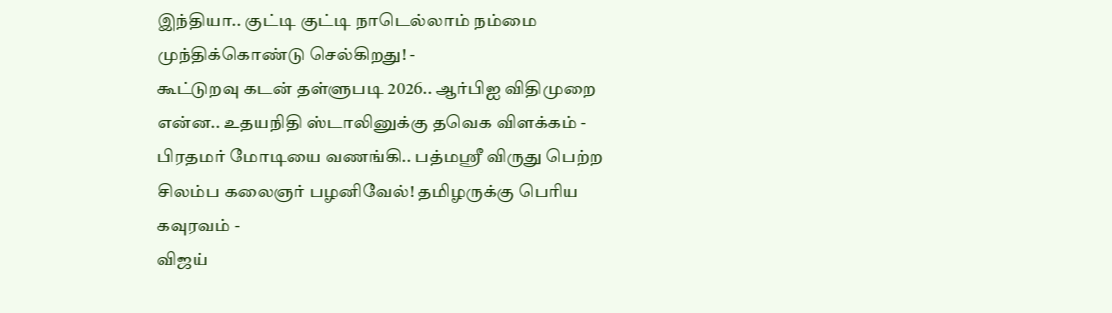இந்தியா.. குட்டி குட்டி நாடெல்லாம் நம்மை முந்திக்கொண்டு செல்கிறது! -
கூட்டுறவு கடன் தள்ளுபடி 2026.. ஆர்பிஐ விதிமுறை என்ன.. உதயநிதி ஸ்டாலினுக்கு தவெக விளக்கம் -
பிரதமர் மோடியை வணங்கி.. பத்மஸ்ரீ விருது பெற்ற சிலம்ப கலைஞர் பழனிவேல்! தமிழருக்கு பெரிய கவுரவம் -
விஜய்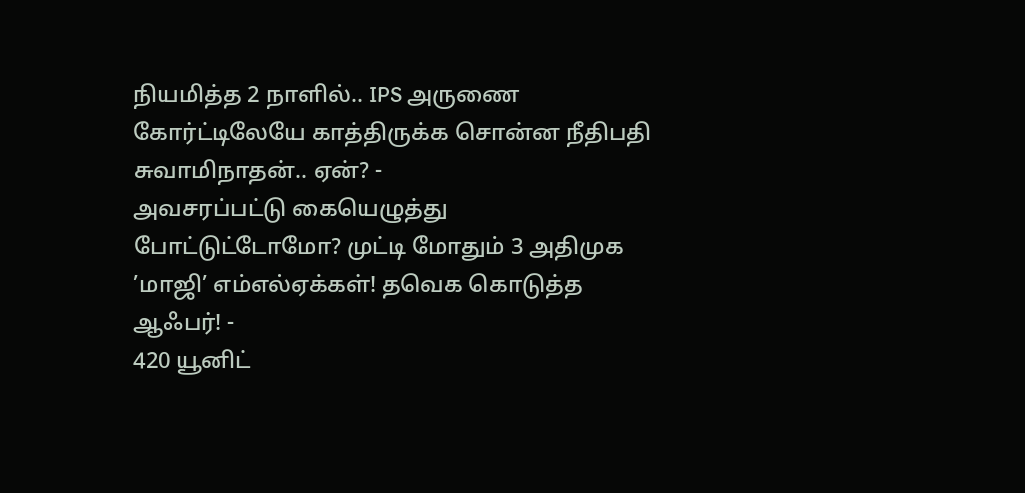நியமித்த 2 நாளில்.. IPS அருணை கோர்ட்டிலேயே காத்திருக்க சொன்ன நீதிபதி சுவாமிநாதன்.. ஏன்? -
அவசரப்பட்டு கையெழுத்து போட்டுட்டோமோ? முட்டி மோதும் 3 அதிமுக ’மாஜி’ எம்எல்ஏக்கள்! தவெக கொடுத்த ஆஃபர்! -
420 யூனிட்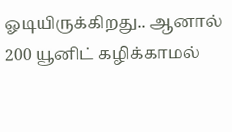ஓடியிருக்கிறது.. ஆனால் 200 யூனிட் கழிக்காமல்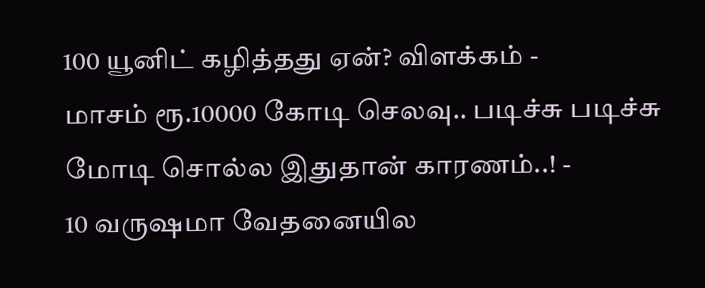100 யூனிட் கழித்தது ஏன்? விளக்கம் -
மாசம் ரூ.10000 கோடி செலவு.. படிச்சு படிச்சு மோடி சொல்ல இதுதான் காரணம்..! -
10 வருஷமா வேதனையில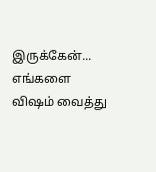இருக்கேன்... எங்களை விஷம் வைத்து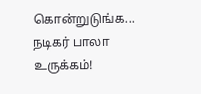கொன்றுடுங்க... நடிகர் பாலா உருக்கம்!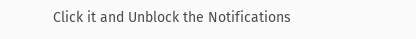Click it and Unblock the Notifications